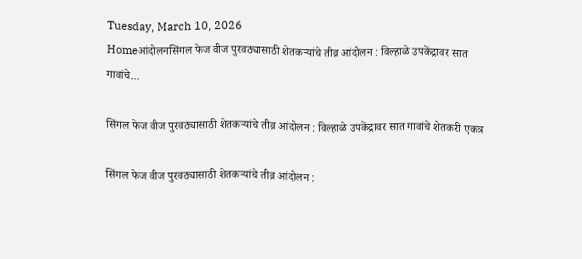Tuesday, March 10, 2026
Homeआंदोलनसिंगल फेज वीज पुरवठ्यासाठी शेतकऱ्यांचे तीव्र आंदोलन : विल्हाळे उपकेंद्रावर सात गावांचे...

सिंगल फेज वीज पुरवठ्यासाठी शेतकऱ्यांचे तीव्र आंदोलन : विल्हाळे उपकेंद्रावर सात गावांचे शेतकरी एकत्र

सिंगल फेज वीज पुरवठ्यासाठी शेतकऱ्यांचे तीव्र आंदोलन :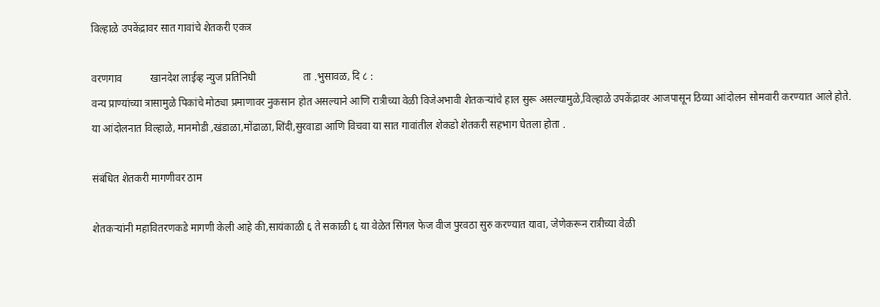विल्हाळे उपकेंद्रावर सात गावांचे शेतकरी एकत्र

वरणगाव           खानदेश लाईव्ह न्युज प्रतिनिधी                  ता .भुसावळ, दि ८ :
वन्य प्राण्यांच्या त्रासामुळे पिकांचे मोठ्या प्रमाणावर नुकसान होत असल्याने आणि रात्रीच्या वेळी विजेअभावी शेतकऱ्यांचे हाल सुरू असल्यामुळे,विल्हाळे उपकेंद्रावर आजपासून ठिय्या आंदोलन सोमवारी करण्यात आले होते.
या आंदोलनात विल्हाळे, मानमोडी ,खंडाळा,मोंढाळा,शिंदी,सुरवाडा आणि विचवा या सात गावांतील शेकडो शेतकरी सहभाग घेतला होता .

संबंधित शेतकरी मागणीवर ठाम

शेतकऱ्यांनी महावितरणकडे मागणी केली आहे की,सायंकाळी ६ ते सकाळी ६ या वेळेत सिंगल फेज वीज पुरवठा सुरु करण्यात यावा, जेणेकरून रात्रीच्या वेळी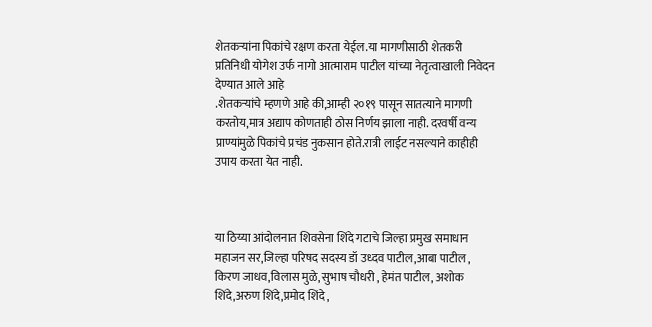शेतकऱ्यांना पिकांचे रक्षण करता येईल.या मागणीसाठी शेतकरी प्रतिनिधी योगेश उर्फ नागो आत्माराम पाटील यांच्या नेतृत्वाखाली निवेदन देण्यात आले आहे
.शेतकऱ्यांचे म्हणणे आहे की,आम्ही २०१९ पासून सातत्याने मागणी करतोय,मात्र अद्याप कोणताही ठोस निर्णय झाला नाही. दरवर्षी वन्य प्राण्यांमुळे पिकांचे प्रचंड नुकसान होते.रात्री लाईट नसल्याने काहीही उपाय करता येत नाही.



या ठिय्या आंदोलनात शिवसेना शिंदे गटाचे जिल्हा प्रमुख समाधान महाजन सर,जिल्हा परिषद सदस्य डॉ उध्दव पाटील,आबा पाटील , किरण जाधव,विलास मुळे, सुभाष चौधरी , हेमंत पाटील, अशोक शिंदे,अरुण शिंदे,प्रमोद शिंदे ,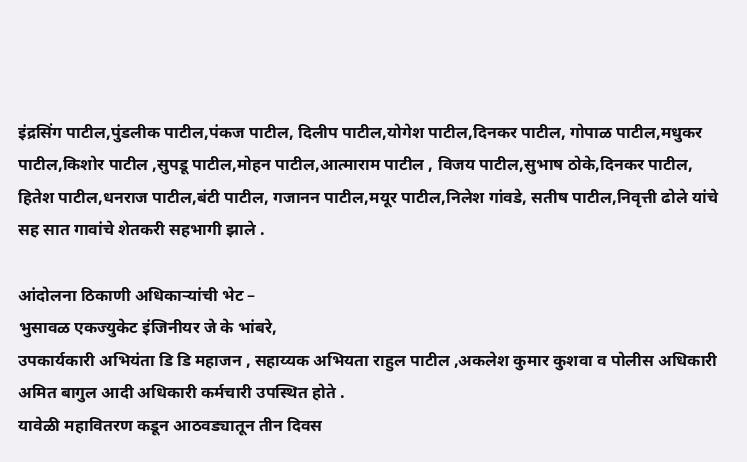इंद्रसिंग पाटील,पुंडलीक पाटील,पंकज पाटील, दिलीप पाटील,योगेश पाटील,दिनकर पाटील, गोपाळ पाटील,मधुकर पाटील,किशोर पाटील ,सुपडू पाटील,मोहन पाटील,आत्माराम पाटील , विजय पाटील,सुभाष ठोके,दिनकर पाटील, हितेश पाटील,धनराज पाटील,बंटी पाटील, गजानन पाटील,मयूर पाटील,निलेश गांवडे, सतीष पाटील,निवृत्ती ढोले यांचे सह सात गावांचे शेतकरी सहभागी झाले .

आंदोलना ठिकाणी अधिकाऱ्यांची भेट –
भुसावळ एकज्युकेट इंजिनीयर जे के भांबरे,
उपकार्यकारी अभियंता डि डि महाजन , सहाय्यक अभियता राहुल पाटील ,अकलेश कुमार कुशवा व पोलीस अधिकारी अमित बागुल आदी अधिकारी कर्मचारी उपस्थित होते .
यावेळी महावितरण कडून आठवड्यातून तीन दिवस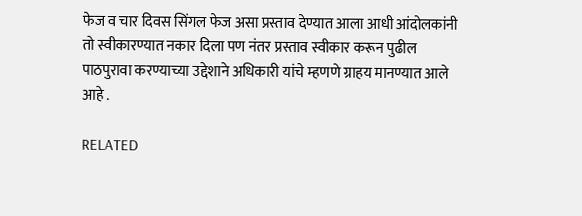फेज व चार दिवस सिंगल फेज असा प्रस्ताव देण्यात आला आधी आंदोलकांनी तो स्वीकारण्यात नकार दिला पण नंतर प्रस्ताव स्वीकार करून पुढील पाठपुरावा करण्याच्या उद्देशाने अधिकारी यांचे म्हणणे ग्राहय मानण्यात आले आहे .

RELATED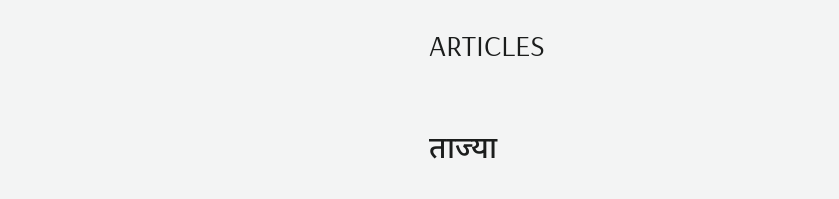ARTICLES

ताज्या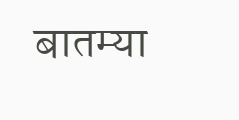बातम्या